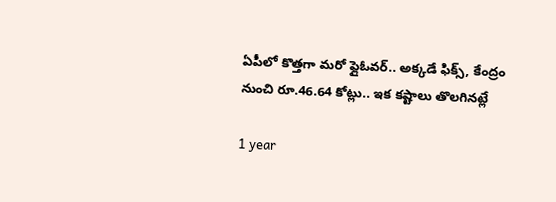ఏపీలో కొత్తగా మరో ఫ్లైఓవర్.. అక్కడే ఫిక్స్, కేంద్రం నుంచి రూ.46.64 కోట్లు.. ఇక కష్టాలు తొలగినట్లే

1 year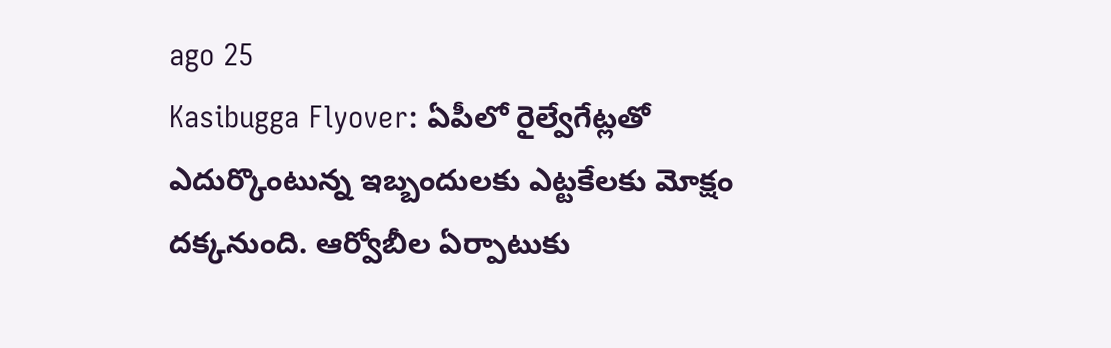ago 25
Kasibugga Flyover: ఏపీలో రైల్వేగేట్లతో ఎదుర్కొంటున్న ఇబ్బందులకు ఎట్టకేలకు మోక్షం దక్కనుంది. ఆర్వోబీల ఏర్పాటుకు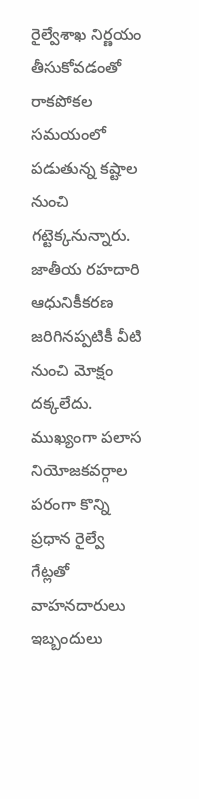రైల్వేశాఖ నిర్ణయం తీసుకోవడంతో రాకపోకల సమయంలో పడుతున్న కష్టాల నుంచి గట్టెక్కనున్నారు. జాతీయ రహదారి ఆధునికీకరణ జరిగినప్పటికీ వీటి నుంచి మోక్షం దక్కలేదు. ముఖ్యంగా పలాస నియోజకవర్గాల పరంగా కొన్ని ప్రధాన రైల్వే గేట్లతో వాహనదారులు ఇబ్బందులు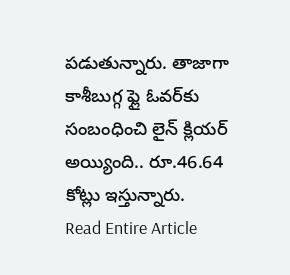పడుతున్నారు. తాజాగా కాశీబుగ్గ ఫ్లై ఓవర్‌కు సంబంధించి లైన్ క్లియర్ అయ్యింది.. రూ.46.64 కోట్లు ఇస్తున్నారు.
Read Entire Article